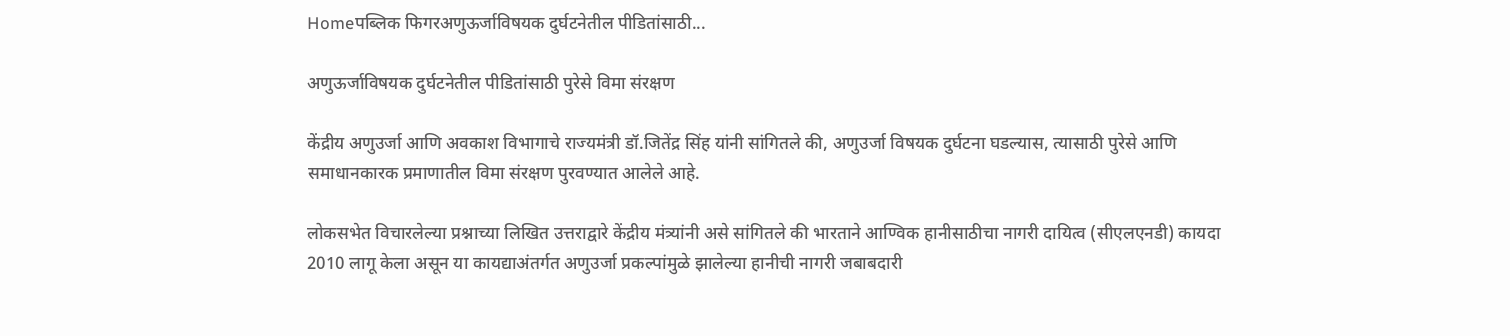Homeपब्लिक फिगरअणुऊर्जाविषयक दुर्घटनेतील पीडितांसाठी...

अणुऊर्जाविषयक दुर्घटनेतील पीडितांसाठी पुरेसे विमा संरक्षण

केंद्रीय अणुउर्जा आणि अवकाश विभागाचे राज्यमंत्री डॉ.जितेंद्र सिंह यांनी सांगितले की, अणुउर्जा विषयक दुर्घटना घडल्यास, त्यासाठी पुरेसे आणि समाधानकारक प्रमाणातील विमा संरक्षण पुरवण्यात आलेले आहे.

लोकसभेत विचारलेल्या प्रश्नाच्या लिखित उत्तराद्वारे केंद्रीय मंत्र्यांनी असे सांगितले की भारताने आण्विक हानीसाठीचा नागरी दायित्व (सीएलएनडी) कायदा 2010 लागू केला असून या कायद्याअंतर्गत अणुउर्जा प्रकल्पांमुळे झालेल्या हानीची नागरी जबाबदारी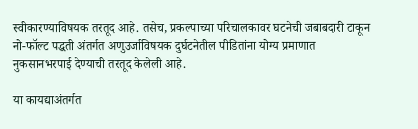स्वीकारण्याविषयक तरतूद आहे. तसेच, प्रकल्पाच्या परिचालकावर घटनेची जबाबदारी टाकून नो-फॉल्ट पद्धती अंतर्गत अणुउर्जाविषयक दुर्घटनेतील पीडितांना योग्य प्रमाणात नुकसानभरपाई देण्याची तरतूद केलेली आहे.

या कायद्याअंतर्गत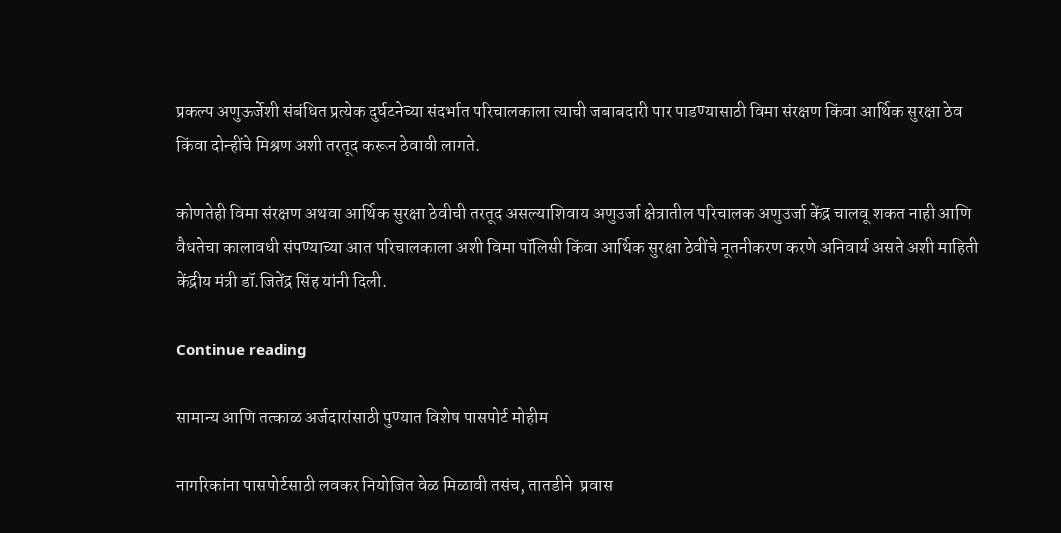प्रकल्प अणुऊर्जेशी संबंधित प्रत्येक दुर्घटनेच्या संदर्भात परिचालकाला त्याची जबाबदारी पार पाडण्यासाठी विमा संरक्षण किंवा आर्थिक सुरक्षा ठेव किंवा दोन्हींचे मिश्रण अशी तरतूद करून ठेवावी लागते.

कोणतेही विमा संरक्षण अथवा आर्थिक सुरक्षा ठेवीची तरतूद असल्याशिवाय अणुउर्जा क्षेत्रातील परिचालक अणुउर्जा केंद्र चालवू शकत नाही आणि वैधतेचा कालावधी संपण्याच्या आत परिचालकाला अशी विमा पॉलिसी किंवा आर्थिक सुरक्षा ठेवींचे नूतनीकरण करणे अनिवार्य असते अशी माहिती केंद्रीय मंत्री डॉ.जितेंद्र सिंह यांनी दिली.

Continue reading

सामान्य आणि तत्काळ अर्जदारांसाठी पुण्यात विशेष पासपोर्ट मोहीम

नागरिकांना पासपोर्टसाठी लवकर नियोजित वेळ मिळावी तसंच, तातडीने  प्रवास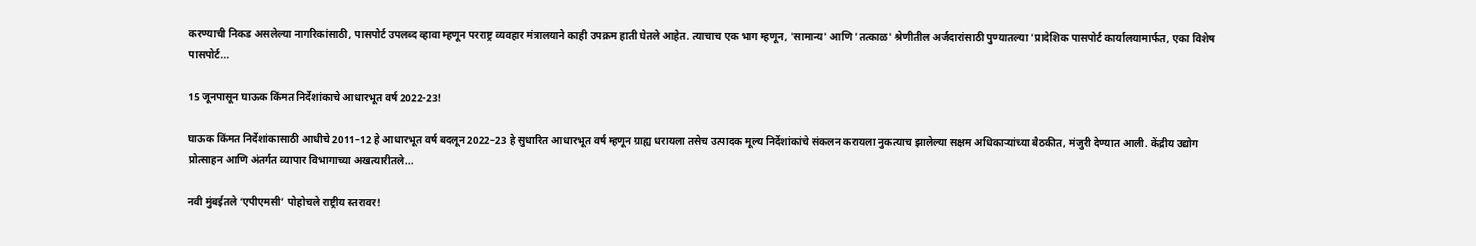करण्याची निकड असलेल्या नागरिकांसाठी, पासपोर्ट उपलब्द व्हावा म्हणून परराष्ट्र व्यवहार मंत्रालयाने काही उपक्रम हाती घेतले आहेत. त्याचाच एक भाग म्हणून, 'सामान्य' आणि 'तत्काळ' श्रेणीतील अर्जदारांसाठी पुण्यातल्या 'प्रादेशिक पासपोर्ट कार्यालयामार्फत, एका विशेष पासपोर्ट...

15 जूनपासून घाऊक किंमत निर्देशांकाचे आधारभूत वर्ष 2022-23!

घाऊक किंमत निर्देशांकासाठी आधीचे 2011–12 हे आधारभूत वर्ष बदलून 2022–23 हे सुधारित आधारभूत वर्ष म्हणून ग्राह्य धरायला तसेच उत्पादक मूल्य निर्देशांकांचे संकलन करायला नुकत्याच झालेल्या सक्षम अधिकाऱ्यांच्या बैठकीत, मंजुरी देण्यात आली. केंद्रीय उद्योग प्रोत्साहन आणि अंतर्गत व्यापार विभागाच्या अखत्यारीतले...

नवी मुंबईतले ‘एपीएमसी’ पोहोचले राष्ट्रीय स्तरावर!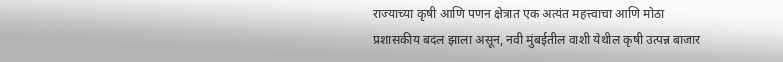राज्याच्या कृषी आणि पणन क्षेत्रात एक अत्यंत महत्त्वाचा आणि मोठा प्रशासकीय बदल झाला असून, नवी मुंबईतील वाशी येथील कृषी उत्पन्न बाजार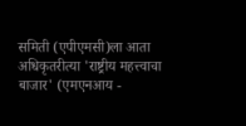समिती (एपीएमसी)ला आता अधिकृतरीत्या 'राष्ट्रीय महत्त्वाचा बाजार' (एमएनआय -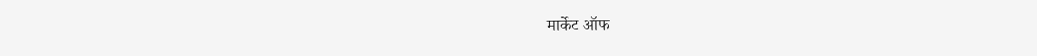मार्केट ऑफ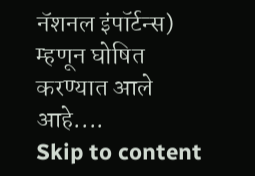नॅशनल इंपॉर्टन्स) म्हणून घोषित करण्यात आले आहे....
Skip to content